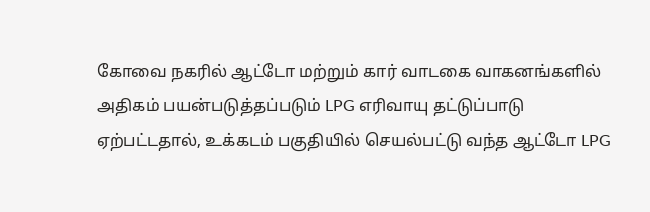கோவை நகரில் ஆட்டோ மற்றும் கார் வாடகை வாகனங்களில் அதிகம் பயன்படுத்தப்படும் LPG எரிவாயு தட்டுப்பாடு ஏற்பட்டதால், உக்கடம் பகுதியில் செயல்பட்டு வந்த ஆட்டோ LPG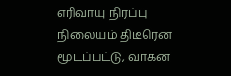எரிவாயு நிரப்பு நிலையம் திடீரென மூடப்பட்டு, வாகன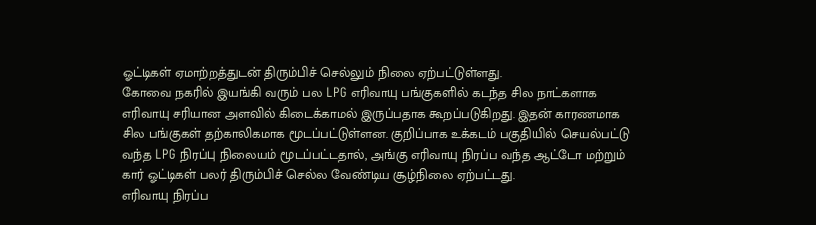ஓட்டிகள் ஏமாற்றத்துடன் திரும்பிச் செல்லும் நிலை ஏற்பட்டுள்ளது.
கோவை நகரில் இயங்கி வரும் பல LPG எரிவாயு பங்குகளில் கடந்த சில நாட்களாக எரிவாயு சரியான அளவில் கிடைக்காமல் இருப்பதாக கூறப்படுகிறது. இதன் காரணமாக சில பங்குகள் தற்காலிகமாக மூடப்பட்டுள்ளன. குறிப்பாக உக்கடம் பகுதியில் செயல்பட்டு வந்த LPG நிரப்பு நிலையம் மூடப்பட்டதால், அங்கு எரிவாயு நிரப்ப வந்த ஆட்டோ மற்றும் கார் ஓட்டிகள் பலர் திரும்பிச் செல்ல வேண்டிய சூழ்நிலை ஏற்பட்டது.
எரிவாயு நிரப்ப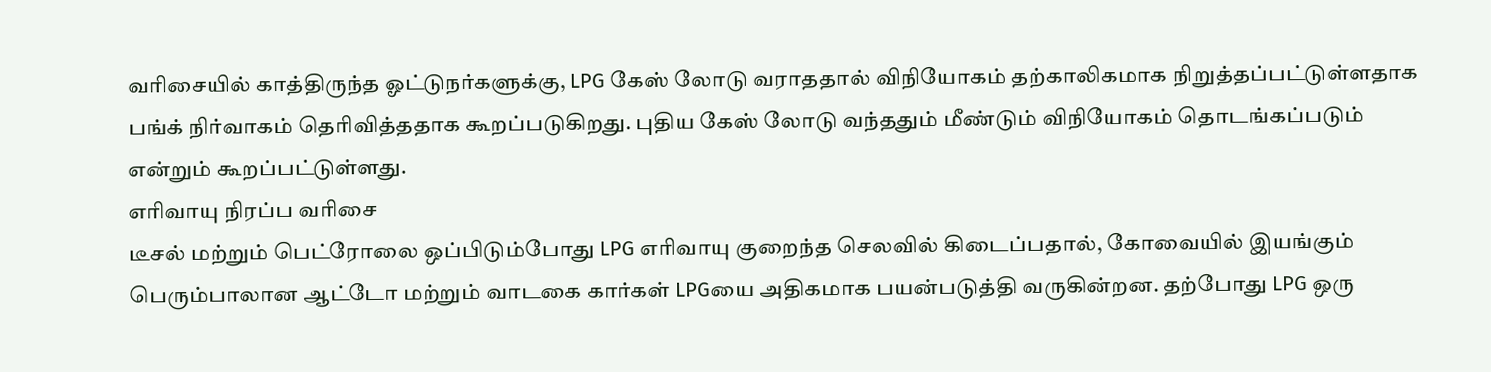வரிசையில் காத்திருந்த ஓட்டுநர்களுக்கு, LPG கேஸ் லோடு வராததால் விநியோகம் தற்காலிகமாக நிறுத்தப்பட்டுள்ளதாக பங்க் நிர்வாகம் தெரிவித்ததாக கூறப்படுகிறது. புதிய கேஸ் லோடு வந்ததும் மீண்டும் விநியோகம் தொடங்கப்படும் என்றும் கூறப்பட்டுள்ளது.
எரிவாயு நிரப்ப வரிசை
டீசல் மற்றும் பெட்ரோலை ஒப்பிடும்போது LPG எரிவாயு குறைந்த செலவில் கிடைப்பதால், கோவையில் இயங்கும் பெரும்பாலான ஆட்டோ மற்றும் வாடகை கார்கள் LPGயை அதிகமாக பயன்படுத்தி வருகின்றன. தற்போது LPG ஒரு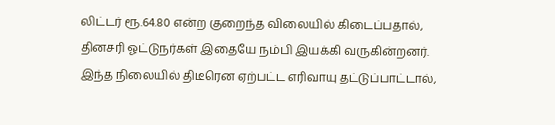லிட்டர் ரூ.64.80 என்ற குறைந்த விலையில் கிடைப்பதால், தினசரி ஓட்டுநர்கள் இதையே நம்பி இயக்கி வருகின்றனர்.
இந்த நிலையில் திடீரென ஏற்பட்ட எரிவாயு தட்டுப்பாட்டால்,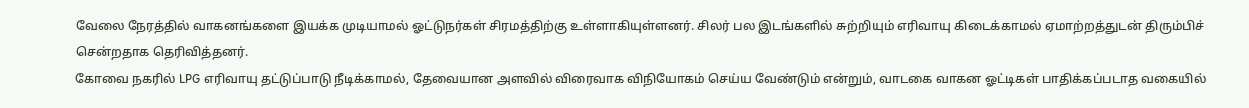வேலை நேரத்தில் வாகனங்களை இயக்க முடியாமல் ஓட்டுநர்கள் சிரமத்திற்கு உள்ளாகியுள்ளனர். சிலர் பல இடங்களில் சுற்றியும் எரிவாயு கிடைக்காமல் ஏமாற்றத்துடன் திரும்பிச் சென்றதாக தெரிவித்தனர்.
கோவை நகரில் LPG எரிவாயு தட்டுப்பாடு நீடிக்காமல், தேவையான அளவில் விரைவாக விநியோகம் செய்ய வேண்டும் என்றும், வாடகை வாகன ஓட்டிகள் பாதிக்கப்படாத வகையில்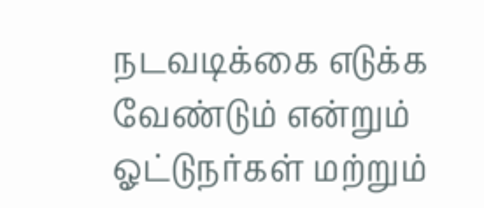நடவடிக்கை எடுக்க வேண்டும் என்றும் ஓட்டுநர்கள் மற்றும்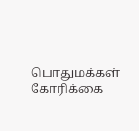பொதுமக்கள் கோரிக்கை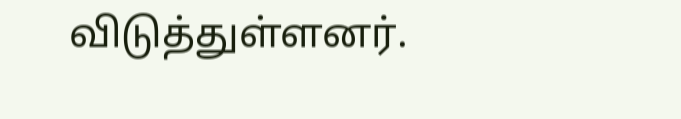விடுத்துள்ளனர்.